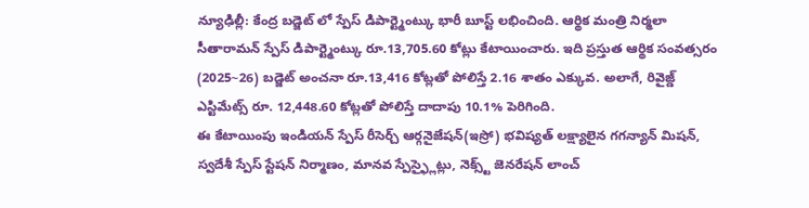న్యూఢిల్లీ: కేంద్ర బడ్జెట్ లో స్పేస్ డిపార్ట్మెంట్కు భారీ బూస్ట్ లభించింది. ఆర్థిక మంత్రి నిర్మలా సీతారామన్ స్పేస్ డిపార్ట్మెంట్కు రూ.13,705.60 కోట్లు కేటాయించారు. ఇది ప్రస్తుత ఆర్థిక సంవత్సరం (2025~26) బడ్జెట్ అంచనా రూ.13,416 కోట్లతో పోలిస్తే 2.16 శాతం ఎక్కువ. అలాగే, రివైజ్డ్ ఎస్టిమేట్స్ రూ. 12,448.60 కోట్లతో పోలిస్తే దాదాపు 10.1% పెరిగింది.
ఈ కేటాయింపు ఇండియన్ స్పేస్ రీసెర్చ్ ఆర్గనైజేషన్(ఇస్రో) భవిష్యత్ లక్ష్యాలైన గగన్యాన్ మిషన్, స్వదేశీ స్పేస్ స్టేషన్ నిర్మాణం, మానవ స్పేస్ఫ్లైట్లు, నెక్స్ట్ జెనరేషన్ లాంచ్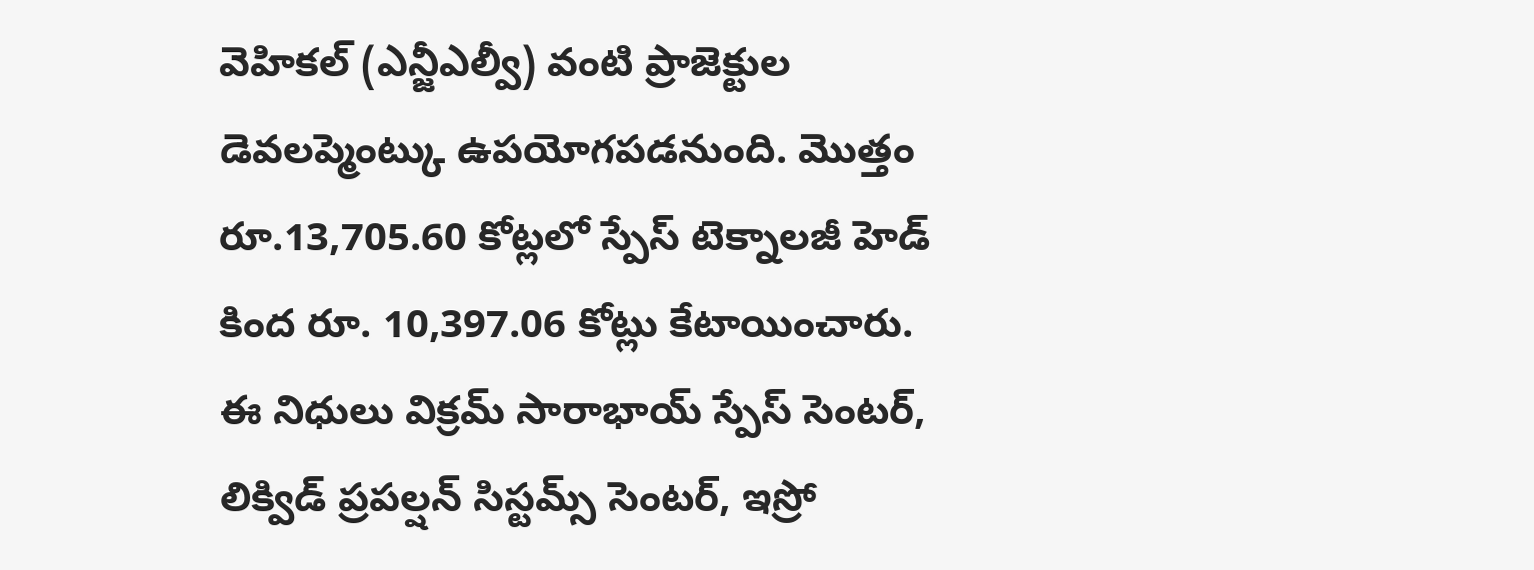వెహికల్ (ఎన్జీఎల్వీ) వంటి ప్రాజెక్టుల డెవలప్మెంట్కు ఉపయోగపడనుంది. మొత్తం రూ.13,705.60 కోట్లలో స్పేస్ టెక్నాలజీ హెడ్ కింద రూ. 10,397.06 కోట్లు కేటాయించారు.
ఈ నిధులు విక్రమ్ సారాభాయ్ స్పేస్ సెంటర్, లిక్విడ్ ప్రపల్షన్ సిస్టమ్స్ సెంటర్, ఇస్రో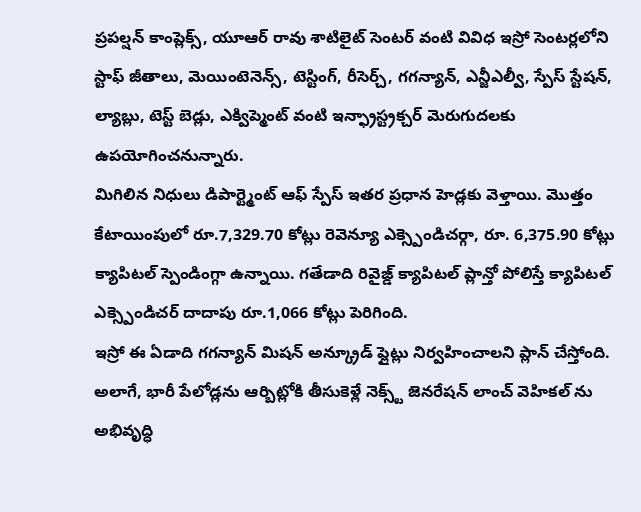ప్రపల్షన్ కాంప్లెక్స్, యూఆర్ రావు శాటిలైట్ సెంటర్ వంటి వివిధ ఇస్రో సెంటర్లలోని స్టాఫ్ జీతాలు, మెయింటెనెన్స్, టెస్టింగ్, రీసెర్చ్, గగన్యాన్, ఎన్జీఎల్వీ, స్పేస్ స్టేషన్, ల్యాబ్లు, టెస్ట్ బెడ్లు, ఎక్విప్మెంట్ వంటి ఇన్ఫ్రాస్ట్రక్చర్ మెరుగుదలకు ఉపయోగించనున్నారు.
మిగిలిన నిధులు డిపార్ట్మెంట్ ఆఫ్ స్పేస్ ఇతర ప్రధాన హెడ్లకు వెళ్తాయి. మొత్తం కేటాయింపులో రూ.7,329.70 కోట్లు రెవెన్యూ ఎక్స్పెండిచర్గా, రూ. 6,375.90 కోట్లు క్యాపిటల్ స్పెండింగ్గా ఉన్నాయి. గతేడాది రివైజ్డ్ క్యాపిటల్ ప్లాన్తో పోలిస్తే క్యాపిటల్ ఎక్స్పెండిచర్ దాదాపు రూ.1,066 కోట్లు పెరిగింది.
ఇస్రో ఈ ఏడాది గగన్యాన్ మిషన్ అన్క్రూడ్ ఫ్లైట్లు నిర్వహించాలని ప్లాన్ చేస్తోంది. అలాగే, భారీ పేలోడ్లను ఆర్బిట్లోకి తీసుకెళ్లే నెక్స్ట్ జెనరేషన్ లాంచ్ వెహికల్ ను అభివృద్ధి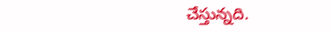చేస్తున్నది.